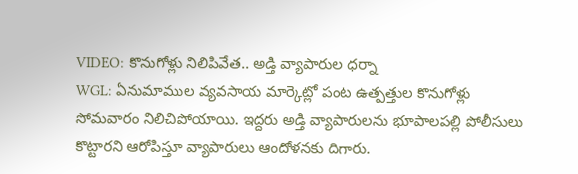VIDEO: కొనుగోళ్లు నిలిపివేత.. అడ్తి వ్యాపారుల ధర్నా
WGL: ఏనుమాముల వ్యవసాయ మార్కెట్లో పంట ఉత్పత్తుల కొనుగోళ్లు సోమవారం నిలిచిపోయాయి. ఇద్దరు అడ్తి వ్యాపారులను భూపాలపల్లి పోలీసులు కొట్టారని ఆరోపిస్తూ వ్యాపారులు ఆందోళనకు దిగారు.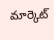మార్కెట్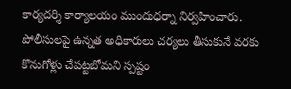కార్యదర్శి కార్యాలయం ముందుధర్నా నిర్వహించారు. పోలీసులపై ఉన్నత అధికారులు చర్యలు తీసుకునే వరకు కొనుగోళ్లు చేపట్టబోమని స్పష్టం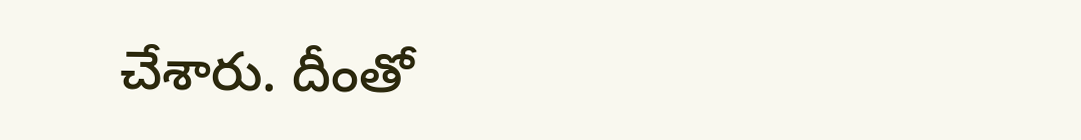చేశారు. దీంతో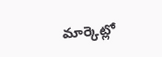మార్కెట్లో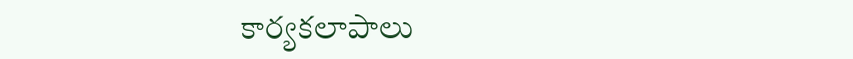కార్యకలాపాలు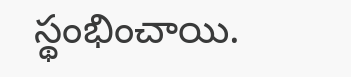స్థంభించాయి.